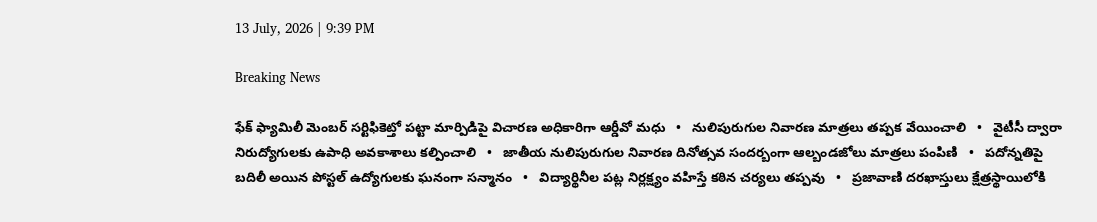13 July, 2026 | 9:39 PM

Breaking News

ఫేక్ ఫ్యామిలీ మెంబర్ సర్టిఫికెట్తో పట్టా మార్పిడిపై విచారణ అధికారిగా ఆర్డీవో మధు   •   నులిపురుగుల నివారణ మాత్రలు తప్పక వేయించాలి   •   వైటీసీ ద్వారా నిరుద్యోగులకు ఉపాధి అవకాశాలు కల్పించాలి   •   జాతీయ నులిపురుగుల నివారణ దినోత్సవ సందర్బంగా ఆల్బండజోలు మాత్రలు పంపిణి   •   పదోన్నతిపై బదిలీ అయిన పోస్టల్ ఉద్యోగులకు ఘనంగా సన్మానం   •   విద్యార్థినీల పట్ల నిర్లక్ష్యం వహిస్తే కఠిన చర్యలు తప్పవు   •   ప్రజావాణి దరఖాస్తులు క్షేత్రస్థాయిలోకి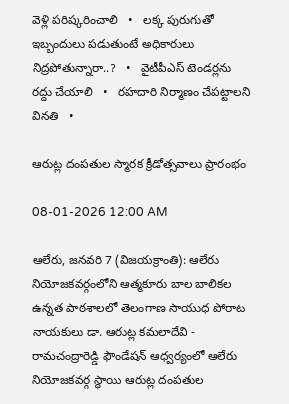వెళ్లి పరిష్కరించాలి   •   లక్క పురుగుతో ఇబ్బందులు పడుతుంటే అధికారులు నిద్రపోతున్నారా..?   •   వైటీపీఎస్ టెండర్లను రద్దు చేయాలి   •   రహదారి నిర్మాణం చేప‌ట్టాల‌ని వినతి   •

ఆరుట్ల దంపతుల స్మారక క్రీడోత్సవాలు ప్రారంభం

08-01-2026 12:00 AM

ఆలేరు, జనవరి 7 (విజయక్రాంతి): ఆలేరు నియోజకవర్గంలోని ఆత్మకూరు బాల బాలికల ఉన్నత పాఠశాలలో తెలంగాణ సాయుధ పోరాట నాయకులు డా. ఆరుట్ల కమలాదేవి - రామచంద్రారెడ్డి ఫౌండేషన్ ఆధ్వర్యంలో ఆలేరు నియోజకవర్గ స్థాయి ఆరుట్ల దంపతుల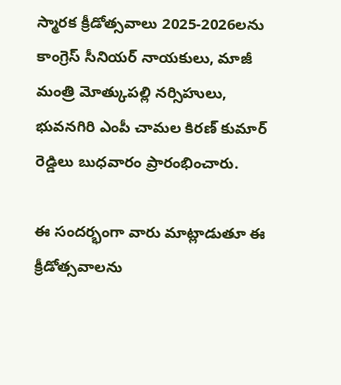స్మారక క్రీడోత్సవాలు 2025-2026లను కాంగ్రెస్ సీనియర్ నాయకులు, మాజీ మంత్రి మోత్కుపల్లి నర్సిహులు, భువనగిరి ఎంపీ చామల కిరణ్ కుమార్ రెడ్డిలు బుధవారం ప్రారంభించారు.

ఈ సందర్భంగా వారు మాట్లాడుతూ ఈ క్రీడోత్సవాలను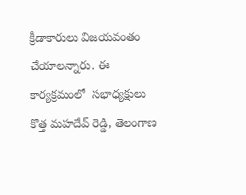క్రీడాకారులు విజయవంతం చేయాలన్నారు. ఈ కార్యక్రమంలో  సభాధ్యక్షులు కొత్త మహదేవ్ రెడ్డి, తెలంగాణ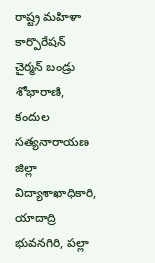రాష్ట్ర మహిళా కార్పొరేషన్ చైర్మన్ బండ్రు శోభారాణి, కందుల సత్యనారాయణ జిల్లా విద్యాశాఖాధికారి, యాదాద్రి భువనగిరి, పల్లా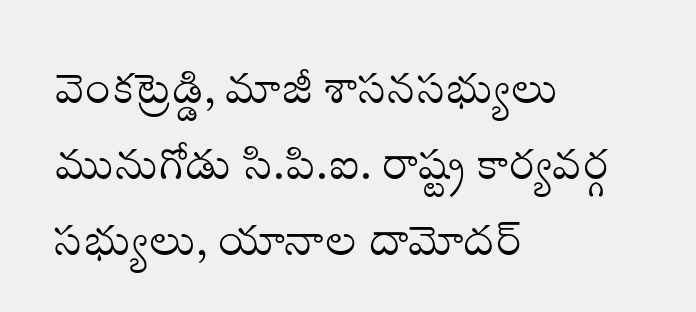వెంకట్రెడ్డి, మాజీ శాసనసభ్యులు మునుగోడు సి.పి.ఐ. రాష్ట్ర కార్యవర్గ సభ్యులు, యానాల దామోదర్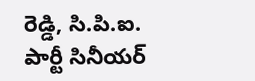రెడ్డి, సి.పి.ఐ. పార్టీ సినీయర్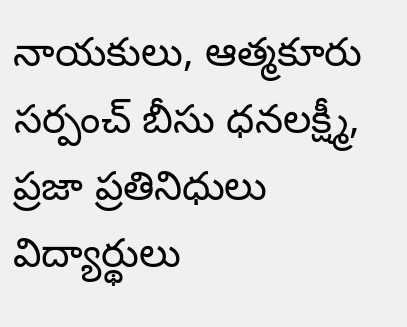నాయకులు, ఆత్మకూరు సర్పంచ్ బీసు ధనలక్ష్మీ, ప్రజా ప్రతినిధులు విద్యార్థులు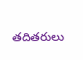తదితరులు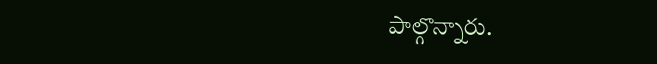పాల్గొన్నారు.